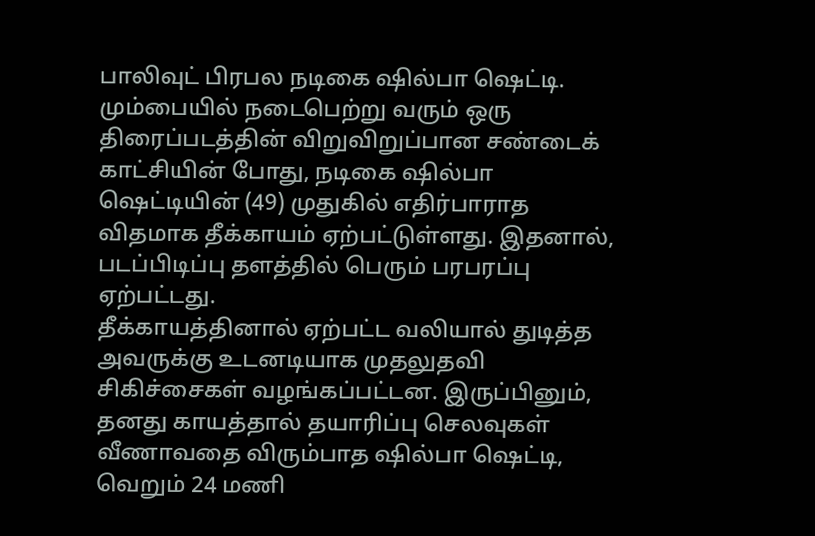பாலிவுட் பிரபல நடிகை ஷில்பா ஷெட்டி. மும்பையில் நடைபெற்று வரும் ஒரு திரைப்படத்தின் விறுவிறுப்பான சண்டைக் காட்சியின் போது, நடிகை ஷில்பா ஷெட்டியின் (49) முதுகில் எதிர்பாராத விதமாக தீக்காயம் ஏற்பட்டுள்ளது. இதனால், படப்பிடிப்பு தளத்தில் பெரும் பரபரப்பு ஏற்பட்டது.
தீக்காயத்தினால் ஏற்பட்ட வலியால் துடித்த அவருக்கு உடனடியாக முதலுதவி சிகிச்சைகள் வழங்கப்பட்டன. இருப்பினும், தனது காயத்தால் தயாரிப்பு செலவுகள் வீணாவதை விரும்பாத ஷில்பா ஷெட்டி, வெறும் 24 மணி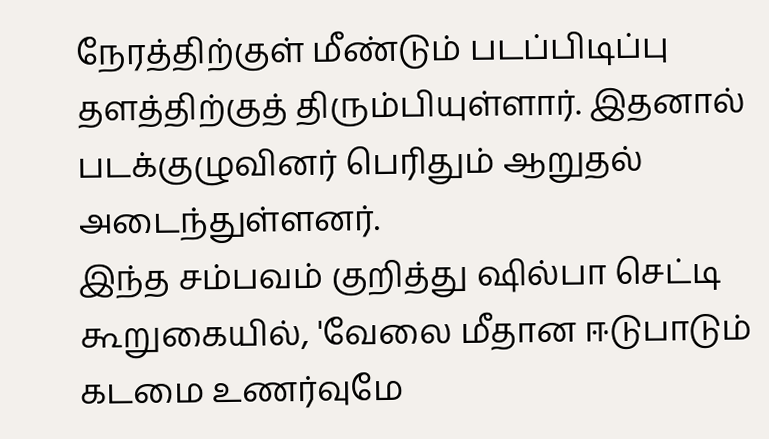நேரத்திற்குள் மீண்டும் படப்பிடிப்பு தளத்திற்குத் திரும்பியுள்ளார். இதனால் படக்குழுவினர் பெரிதும் ஆறுதல் அடைந்துள்ளனர்.
இந்த சம்பவம் குறித்து ஷில்பா செட்டி கூறுகையில், 'வேலை மீதான ஈடுபாடும் கடமை உணர்வுமே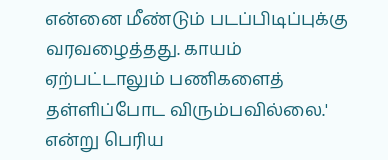என்னை மீண்டும் படப்பிடிப்புக்கு வரவழைத்தது. காயம் ஏற்பட்டாலும் பணிகளைத் தள்ளிப்போட விரும்பவில்லை.' என்று பெரிய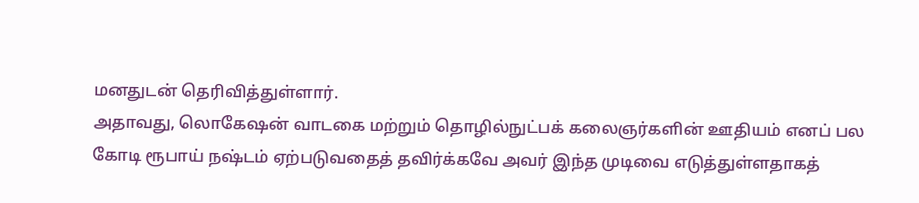மனதுடன் தெரிவித்துள்ளார்.
அதாவது, லொகேஷன் வாடகை மற்றும் தொழில்நுட்பக் கலைஞர்களின் ஊதியம் எனப் பல கோடி ரூபாய் நஷ்டம் ஏற்படுவதைத் தவிர்க்கவே அவர் இந்த முடிவை எடுத்துள்ளதாகத்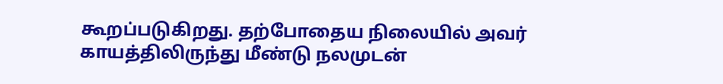கூறப்படுகிறது. தற்போதைய நிலையில் அவர் காயத்திலிருந்து மீண்டு நலமுடன்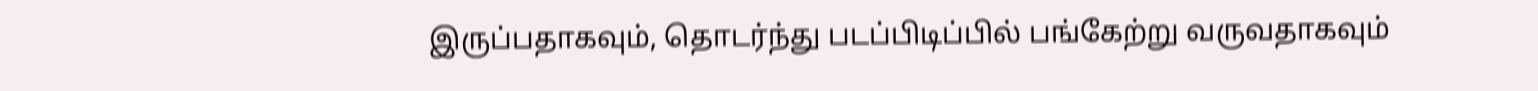இருப்பதாகவும், தொடர்ந்து படப்பிடிப்பில் பங்கேற்று வருவதாகவும்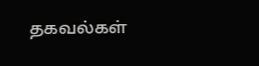தகவல்கள்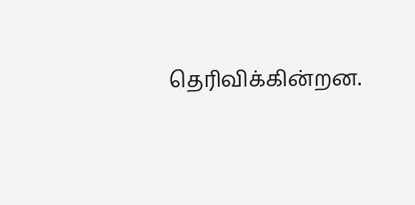தெரிவிக்கின்றன.